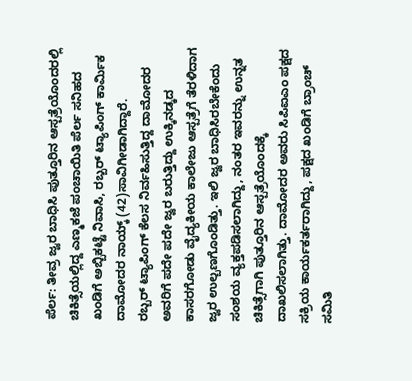ಪೆರ್ಲ: ತೀವ್ರ ಜ್ವರ ಬಾಧಿಸಿ ಪುತ್ತೂರಿನ ಆಸ್ಪತ್ರೆಯೊಂದರಲ್ಲಿ ಚಿಕಿತ್ಸೆಯಲ್ಲಿದ್ದ ಎಣ್ಮಕಜೆ ಪಂಚಾಯಿತಿ ಪೆರ್ಲ ಸನಿಹದ ಖಂಡಿಗೆ ಅಬ್ಬಿಕಟ್ಟೆ ನಿವಾಸಿ, ರಬ್ಬರ್ ಟ್ಯಾಪಿಂಗ್ ಕಾರ್ಮಿಕ ದಾಮೋದರ ನಾಯ್ಕ್ (42)ಸಾವಿಗೀಡಾಗಿದ್ದಾರೆ.
ರಬ್ಬರ್ ಟ್ಯಾಪಿಂಗ್ ಕೆಲಸ ನಿರ್ವಹಿಸುತ್ತಿದ್ದ ದಾಮೋದರ ಅವರಿಗೆ ಪದೇ ಪದೇ ಜ್ವರ ಬರುತ್ತಿದ್ದು ಉಕ್ಕಿನಡ್ಕದ ಕಾಸರಗೋಡು ವೈದ್ಯಕೀಯ ಕಾಲೇಜು ಆಸ್ಪತ್ರೆಗೆ ತೆರಳಿದಾಗ ಜ್ವರ ಉಲ್ಬಣಗೊಂಡಿತ್ತು. ಇಲಿ ಜ್ವರ ಬಾಧಿಸಿರಬೇಕೆಂದು ಸಂಶಯ ವ್ಯಕ್ತಪಡಿಸಲಾಗಿದ್ದು, ನಂತರ ಇವರನ್ನು ಉನ್ನತ ಚಿಕಿತ್ಸೆಗಾಗಿ ಪುತ್ತೂರಿನ ಆಸ್ಪತ್ರೆಯೊಂದಕ್ಕೆ ದಾಖಲಿಸಲಾಗಿತ್ತು. ದಾಮೋದರ ಅವರು ಸಿಪಿಐಎಂ ಪಕ್ಷದ ಸಕ್ರಿಯ ಕಾರ್ಯಕರ್ತರಾಗಿದ್ದು, ಪಕ್ಷದ ಖಂಡಿಗೆ ಬ್ರಾಂಚ್ ಸಮಿತಿ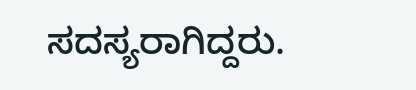ಸದಸ್ಯರಾಗಿದ್ದರು.